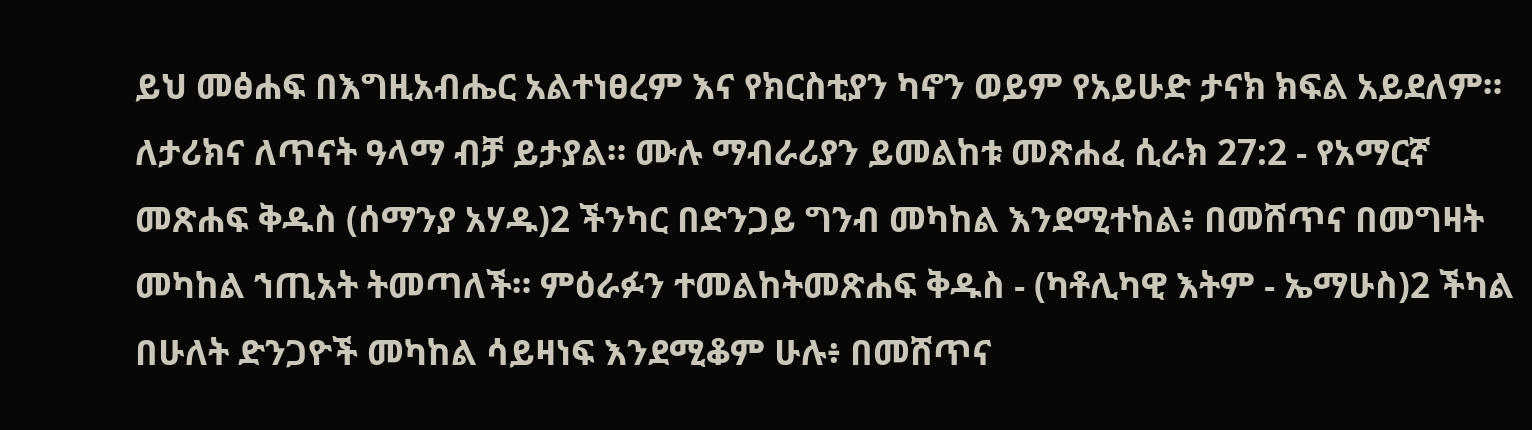ይህ መፅሐፍ በእግዚአብሔር አልተነፀረም እና የክርስቲያን ካኖን ወይም የአይሁድ ታናክ ክፍል አይደለም። ለታሪክና ለጥናት ዓላማ ብቻ ይታያል። ሙሉ ማብራሪያን ይመልከቱ መጽሐፈ ሲራክ 27:2 - የአማርኛ መጽሐፍ ቅዱስ (ሰማንያ አሃዱ)2 ችንካር በድንጋይ ግንብ መካከል እንደሚተከል፥ በመሸጥና በመግዛት መካከል ኀጢአት ትመጣለች። ምዕራፉን ተመልከትመጽሐፍ ቅዱስ - (ካቶሊካዊ እትም - ኤማሁስ)2 ችካል በሁለት ድንጋዮች መካከል ሳይዛነፍ እንደሚቆም ሁሉ፥ በመሸጥና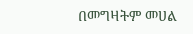በመግዛትም መሀል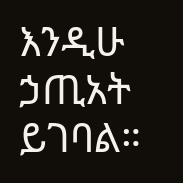እንዲሁ ኃጢአት ይገባል።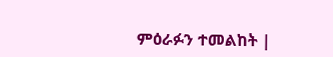ምዕራፉን ተመልከት |